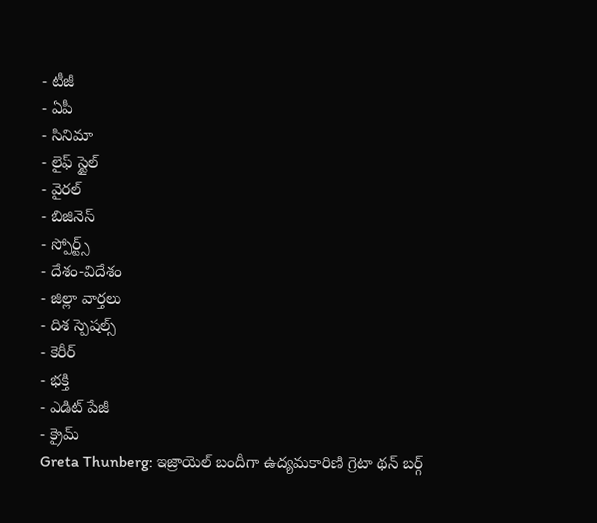- టీజీ
- ఏపీ
- సినిమా
- లైఫ్ స్టైల్
- వైరల్
- బిజినెస్
- స్పోర్ట్స్
- దేశం-విదేశం
- జిల్లా వార్తలు
- దిశ స్పెషల్స్
- కెరీర్
- భక్తి
- ఎడిట్ పేజీ
- క్రైమ్
Greta Thunberg: ఇజ్రాయెల్ బందీగా ఉద్యమకారిణి గ్రెటా థన్ బర్గ్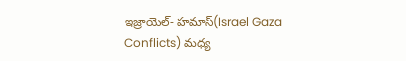ఇజ్రాయెల్- హమాస్(Israel Gaza Conflicts) మధ్య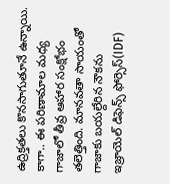ఉద్రిక్తతలు కొనసాగుతూనే ఉన్నాయి. కాగా.. ఈ పరిణామాల మధ్య గాజాలో తీవ్ర ఆహార సంక్షోభం తలెత్తింది. మానవతా సాయంతో గాజాకు బయల్దేరిన నౌకను ఇజ్రాయెల్ డిఫెన్స్ ఫోర్సెస్(IDF)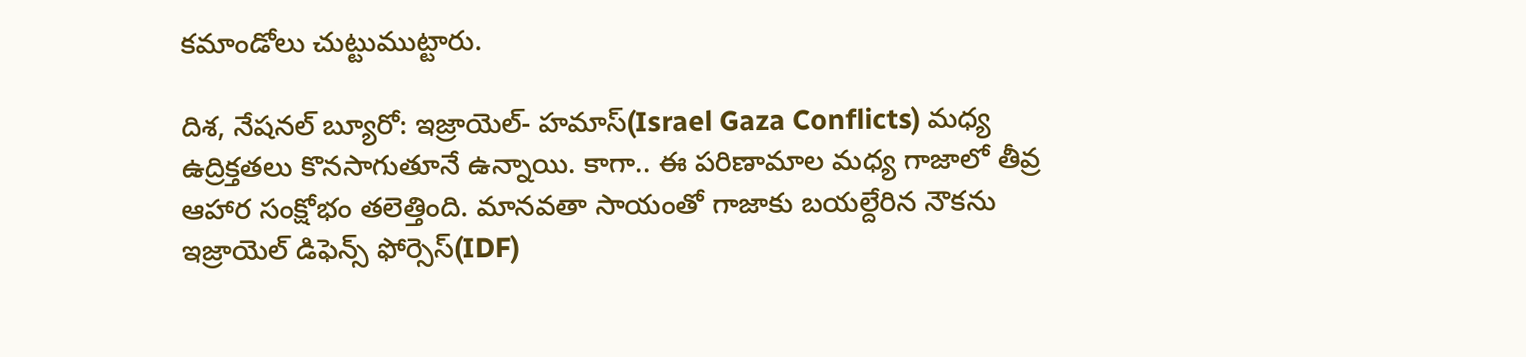కమాండోలు చుట్టుముట్టారు.

దిశ, నేషనల్ బ్యూరో: ఇజ్రాయెల్- హమాస్(Israel Gaza Conflicts) మధ్య ఉద్రిక్తతలు కొనసాగుతూనే ఉన్నాయి. కాగా.. ఈ పరిణామాల మధ్య గాజాలో తీవ్ర ఆహార సంక్షోభం తలెత్తింది. మానవతా సాయంతో గాజాకు బయల్దేరిన నౌకను ఇజ్రాయెల్ డిఫెన్స్ ఫోర్సెస్(IDF)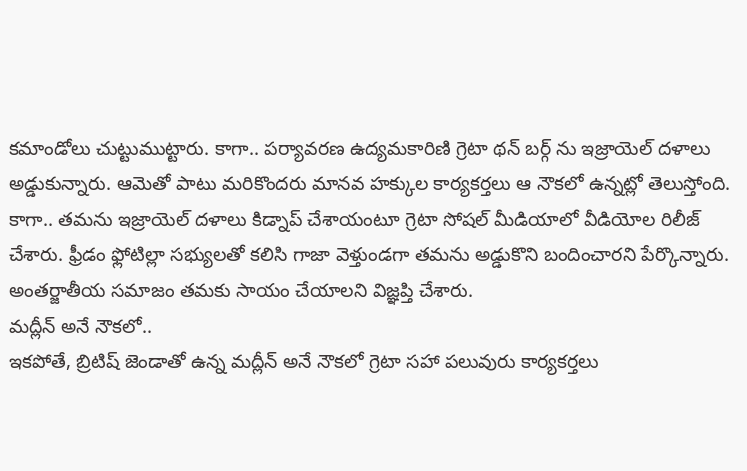కమాండోలు చుట్టుముట్టారు. కాగా.. పర్యావరణ ఉద్యమకారిణి గ్రెటా థన్ బర్గ్ ను ఇజ్రాయెల్ దళాలు అడ్డుకున్నారు. ఆమెతో పాటు మరికొందరు మానవ హక్కుల కార్యకర్తలు ఆ నౌకలో ఉన్నట్లో తెలుస్తోంది. కాగా.. తమను ఇజ్రాయెల్ దళాలు కిడ్నాప్ చేశాయంటూ గ్రెటా సోషల్ మీడియాలో వీడియోల రిలీజ్ చేశారు. ఫ్రీడం ఫ్లోటిల్లా సభ్యులతో కలిసి గాజా వెళ్తుండగా తమను అడ్డుకొని బందించారని పేర్కొన్నారు. అంతర్జాతీయ సమాజం తమకు సాయం చేయాలని విజ్ఞప్తి చేశారు.
మద్లీన్ అనే నౌకలో..
ఇకపోతే, బ్రిటిష్ జెండాతో ఉన్న మద్లీన్ అనే నౌకలో గ్రెటా సహా పలువురు కార్యకర్తలు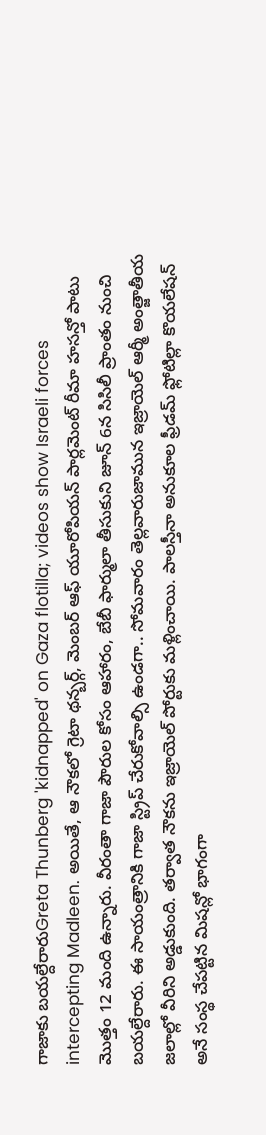గాజాకు బయల్దేరారుGreta Thunberg 'kidnapped' on Gaza flotilla; videos show Israeli forces intercepting Madleen. అయితే, ఆ నౌకలో గ్రెటా థన్బర్గ్, మెంబర్ ఆఫ్ యూరోపియన్ పార్లమెంట్ రీమా హసన్తో పాటు మొత్తం 12 మంది ఉన్నారు. వీరంతా గాజా పౌరుల కోసం ఆహారం, బేబీ ఫార్ములా తీసుకుని జూన్ 6న సిసిలీ ప్రాంతం నుంచి బయల్దేరారు. ఈ సాయంత్రానికి గాజా స్ట్రిప్ చేరుకోవాల్సి ఉండగా.. సోమవారం తెల్లవారుజామున ఇజ్రాయెల్ ఆర్మీ అంత్జాతీయ జలాల్లో వీరిని అడ్డుకుంది. తర్వాత నౌకను ఇజ్రాయెల్ పోర్టుకు మళ్లించాయి. పాలస్తీనా అనుకూల ఫ్రీడమ్ ఫ్లోటిల్లా కొయలేషన్ అనే సంస్థ చేపట్టిన మిషన్లో భాగంగా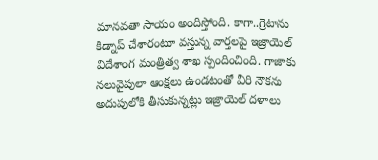మానవతా సాయం అందిస్తోంది. కాగా..గ్రెటాను కిడ్నాప్ చేశారంటూ వస్తున్న వార్తలపై ఇజ్రాయెల్ విదేశాంగ మంత్రిత్వ శాఖ స్పందించింది. గాజాకు నలువైపులా ఆంక్షలు ఉండటంతో వీరి నౌకను అదుపులోకి తీసుకున్నట్లు ఇజ్రాయెల్ దళాలు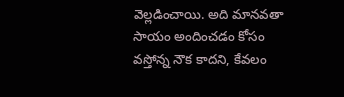వెల్లడించాయి. అది మానవతా సాయం అందించడం కోసం వస్తోన్న నౌక కాదని, కేవలం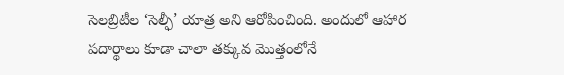సెలబ్రిటీల ‘సెల్ఫీ’ యాత్ర అని ఆరోపించింది. అందులో ఆహార పదార్థాలు కూడా చాలా తక్కువ మొత్తంలోనే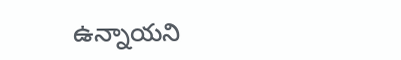ఉన్నాయని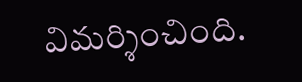విమర్శించింది.